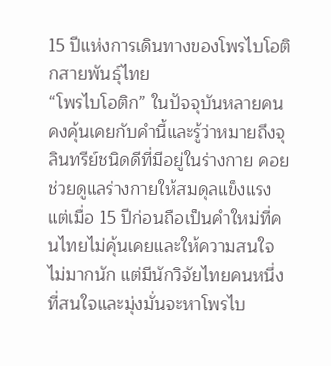15 ปีแห่งการเดินทางของโพรไบโอติกสายพันธุ์ไทย
“โพรไบโอติก” ในปัจจุบันหลายคนคงคุ้นเคยกับคำนี้และรู้ว่าหมายถึงจุลินทรีย์ชนิดดีที่มีอยู่ในร่างกาย คอยช่วยดูแลร่างกายให้สมดุลแข็งแรง แต่เมื่อ 15 ปีก่อนถือเป็นคำใหม่ที่คนไทยไม่คุ้นเคยและให้ความสนใจไม่มากนัก แต่มีนักวิจัยไทยคนหนึ่งที่สนใจและมุ่งมั่นจะหาโพรไบ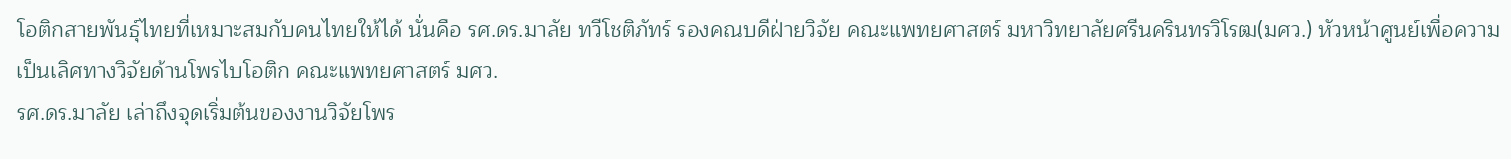โอติกสายพันธุ์ไทยที่เหมาะสมกับคนไทยให้ได้ นั่นคือ รศ.ดร.มาลัย ทวีโชติภัทร์ รองคณบดีฝ่ายวิจัย คณะแพทยศาสตร์ มหาวิทยาลัยศรีนครินทรวิโรฒ(มศว.) หัวหน้าศูนย์เพื่อความเป็นเลิศทางวิจัยด้านโพรไบโอติก คณะแพทยศาสตร์ มศว.
รศ.ดร.มาลัย เล่าถึงจุดเริ่มต้นของงานวิจัยโพร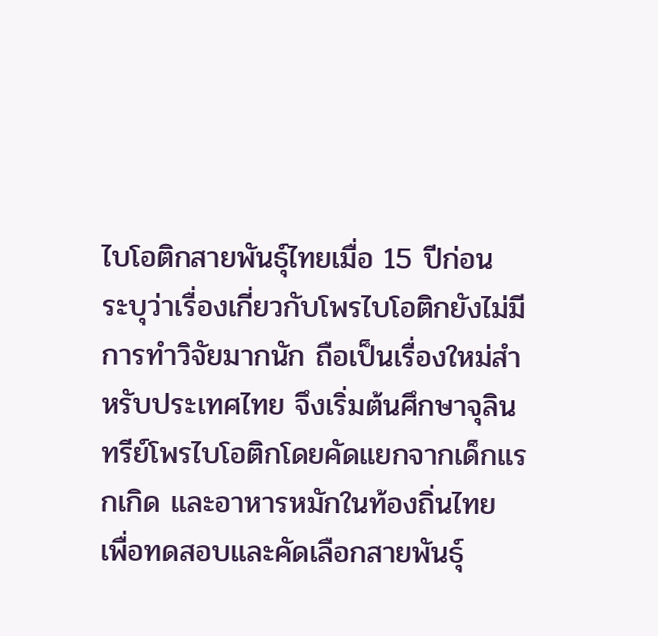ไบโอติกสายพันธุ์ไทยเมื่อ 15 ปีก่อน ระบุว่าเรื่องเกี่ยวกับโพรไบโอติกยังไม่มีการทำวิจัยมากนัก ถือเป็นเรื่องใหม่สำหรับประเทศไทย จึงเริ่มต้นศึกษาจุลินทรีย์โพรไบโอติกโดยคัดแยกจากเด็กแรกเกิด และอาหารหมักในท้องถิ่นไทย เพื่อทดสอบและคัดเลือกสายพันธุ์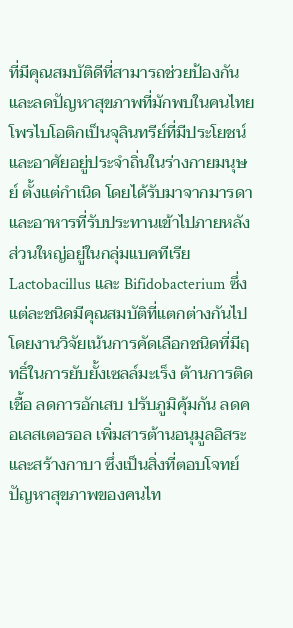ที่มีคุณสมบัติดีที่สามารถช่วยป้องกันและลดปัญหาสุขภาพที่มักพบในคนไทย
โพรไบโอติกเป็นจุลินทรีย์ที่มีประโยชน์และอาศัยอยู่ประจำถิ่นในร่างกายมนุษย์ ตั้งแต่กำเนิด โดยได้รับมาจากมารดาและอาหารที่รับประทานเข้าไปภายหลัง ส่วนใหญ่อยู่ในกลุ่มแบคทีเรีย Lactobacillus และ Bifidobacterium ซึ่งแต่ละชนิดมีคุณสมบัติที่แตกต่างกันไป โดยงานวิจัยเน้นการคัดเลือกชนิดที่มีฤทธิ์ในการยับยั้งเซลล์มะเร็ง ต้านการติดเชื้อ ลดการอักเสบ ปรับภูมิคุ้มกัน ลดคอเลสเตอรอล เพิ่มสารต้านอนุมูลอิสระและสร้างกาบา ซึ่งเป็นสิ่งที่ตอบโจทย์ปัญหาสุขภาพของคนไท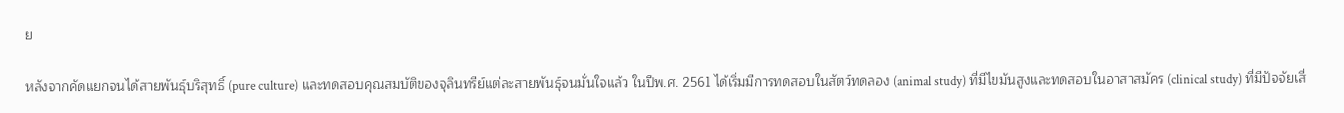ย

หลังจากคัดแยกจนได้สายพันธุ์บริสุทธิ์ (pure culture) และทดสอบคุณสมบัติของจุลินทรีย์แต่ละสายพันธุ์จนมั่นใจแล้ว ในปีพ.ศ. 2561 ได้เริ่มมีการทดสอบในสัตว์ทดลอง (animal study) ที่มีไขมันสูงและทดสอบในอาสาสมัคร (clinical study) ที่มีปัจจัยเสี่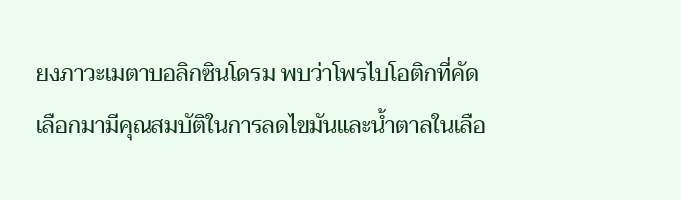ยงภาวะเมตาบอลิกซินโดรม พบว่าโพรไบโอติกที่คัดเลือกมามีคุณสมบัติในการลดไขมันและน้ำตาลในเลือ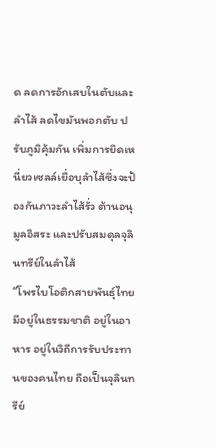ด ลดการอักเสบในตับและลำไส้ ลดไขมันพอกตับ ปรับภูมิคุ้มกัน เพิ่มการยึดเหนี่ยวเซลล์เยื่อบุลำไส้ซึ่งจะป้องกันภาวะลำไส้รั่ว ต้านอนุมูลอิสระ และปรับสมดุลจุลินทรีย์ในลำไส้
“โพรไบโอติกสายพันธุ์ไทยมีอยู่ในธรรมชาติ อยู่ในอาหาร อยู่ในวิถีการรับประทานของคนไทย ถือเป็นจุลินทรีย์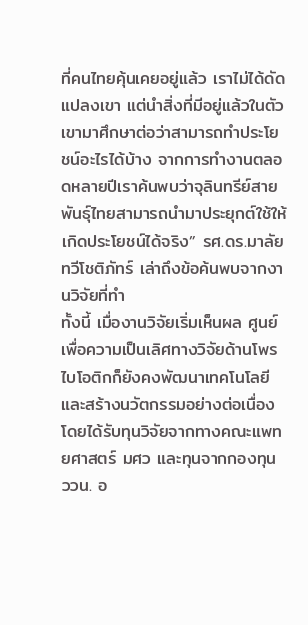ที่คนไทยคุ้นเคยอยู่แล้ว เราไม่ได้ดัดแปลงเขา แต่นำสิ่งที่มีอยู่แล้วในตัวเขามาศึกษาต่อว่าสามารถทำประโยชน์อะไรได้บ้าง จากการทำงานตลอดหลายปีเราค้นพบว่าจุลินทรีย์สายพันธุ์ไทยสามารถนำมาประยุกต์ใช้ให้เกิดประโยชน์ได้จริง” รศ.ดร.มาลัย ทวีโชติภัทร์ เล่าถึงข้อค้นพบจากงานวิจัยที่ทำ
ทั้งนี้ เมื่องานวิจัยเริ่มเห็นผล ศูนย์เพื่อความเป็นเลิศทางวิจัยด้านโพรไบโอติกก็ยังคงพัฒนาเทคโนโลยีและสร้างนวัตกรรมอย่างต่อเนื่อง โดยได้รับทุนวิจัยจากทางคณะแพทยศาสตร์ มศว และทุนจากกองทุน ววน. อ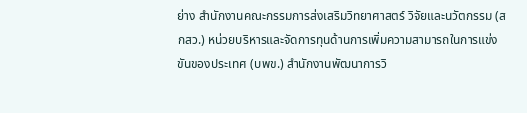ย่าง สำนักงานคณะกรรมการส่งเสริมวิทยาศาสตร์ วิจัยและนวัตกรรม (สกสว.) หน่วยบริหารและจัดการทุนด้านการเพิ่มความสามารถในการแข่งขันของประเทศ (บพข.) สำนักงานพัฒนาการวิ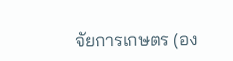จัยการเกษตร (อง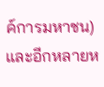ค์การมหาชน) และอีกหลายห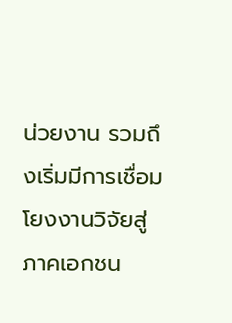น่วยงาน รวมถึงเริ่มมีการเชื่อมโยงงานวิจัยสู่ภาคเอกชน